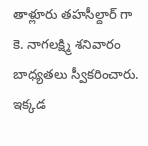తాళ్లూరు తహసీల్దార్ గా కె. నాగలక్ష్మి శనివారం బాధ్యతలు స్వీకరించారు. ఇక్కడ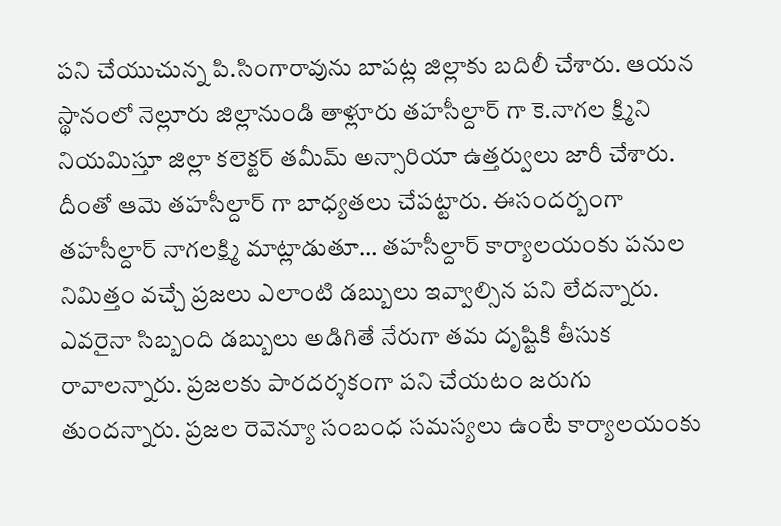పని చేయుచున్న పి.సింగారావును బాపట్ల జిల్లాకు బదిలీ చేశారు. ఆయన స్థానంలో నెల్లూరు జిల్లానుండి తాళ్లూరు తహసీల్దార్ గా కె.నాగల క్ష్మిని నియమిస్తూ జిల్లా కలెక్టర్ తమీమ్ అన్సారియా ఉత్తర్వులు జారీ చేశారు. దీంతో ఆమె తహసీల్దార్ గా బాధ్యతలు చేపట్టారు. ఈసందర్బంగా తహసీల్దార్ నాగలక్ష్మి మాట్లాడుతూ… తహసీల్దార్ కార్యాలయంకు పనుల నిమిత్తం వచ్చే ప్రజలు ఎలాంటి డబ్బులు ఇవ్వాల్సిన పని లేదన్నారు. ఎవరైనా సిబ్బంది డబ్బులు అడిగితే నేరుగా తమ దృష్టికి తీసుక రావాలన్నారు. ప్రజలకు పారదర్శకంగా పని చేయటం జరుగు తుందన్నారు. ప్రజల రెవెన్యూ సంబంధ సమస్యలు ఉంటే కార్యాలయంకు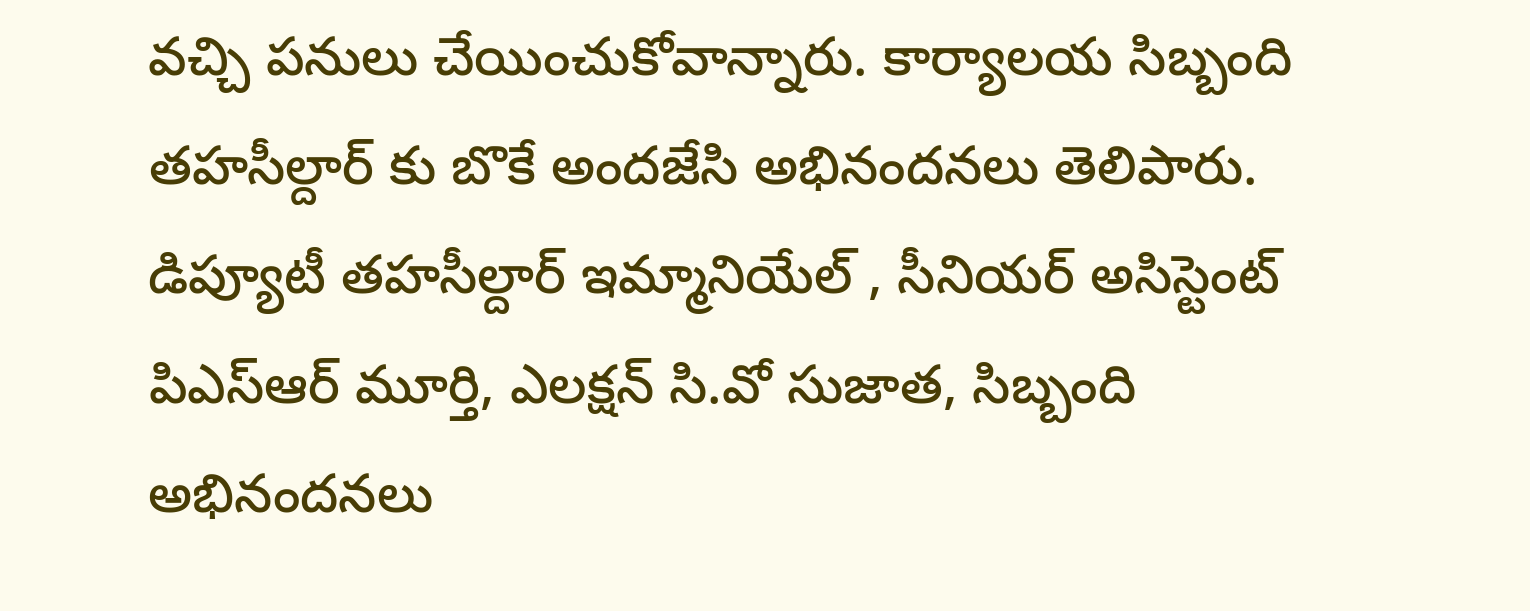వచ్చి పనులు చేయించుకోవాన్నారు. కార్యాలయ సిబ్బంది తహసీల్దార్ కు బొకే అందజేసి అభినందనలు తెలిపారు. డిప్యూటీ తహసీల్దార్ ఇమ్మానియేల్ , సీనియర్ అసిస్టెంట్ పిఎస్ఆర్ మూర్తి, ఎలక్షన్ సి.వో సుజాత, సిబ్బంది అభినందనలు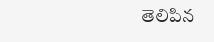తెలిపిన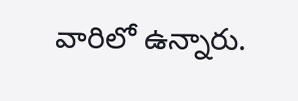వారిలో ఉన్నారు.